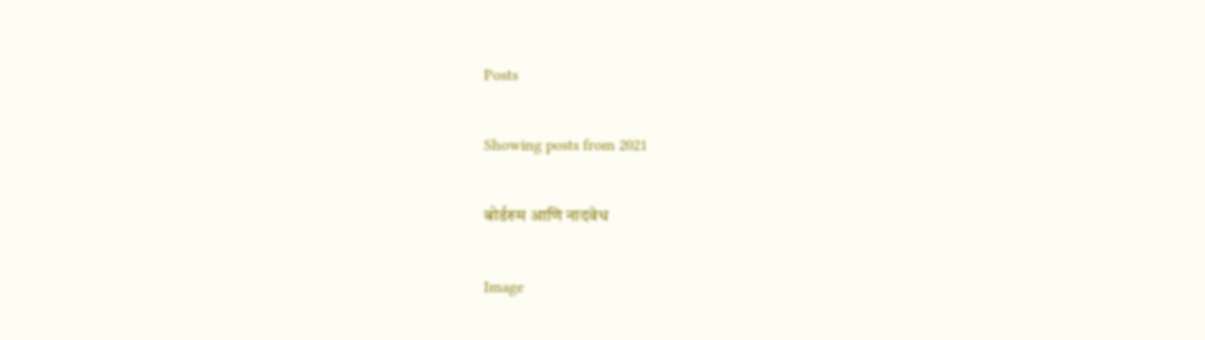Posts

Showing posts from 2021

बोर्डरुम आणि नादवेध

Image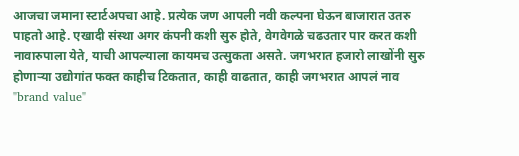आजचा जमाना स्टार्टअपचा आहे. प्रत्येक जण आपली नवी कल्पना घेऊन बाजारात उतरु पाहतो आहे. एखादी संस्था अगर कंपनी कशी सुरु होते, वेगवेगळे चढउतार पार करत कशी नावारुपाला येते, याची आपल्याला कायमच उत्सुकता असते. जगभरात हजारो लाखोंनी सुरु होणाऱ्या उद्योगांत फक्त काहीच टिकतात, काही वाढतात, काही जगभरात आपलं नाव "brand value"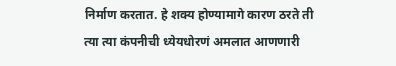निर्माण करतात. हे शक्य होण्यामागे कारण ठरते ती त्या त्या कंपनीची ध्येयधोरणं अमलात आणणारी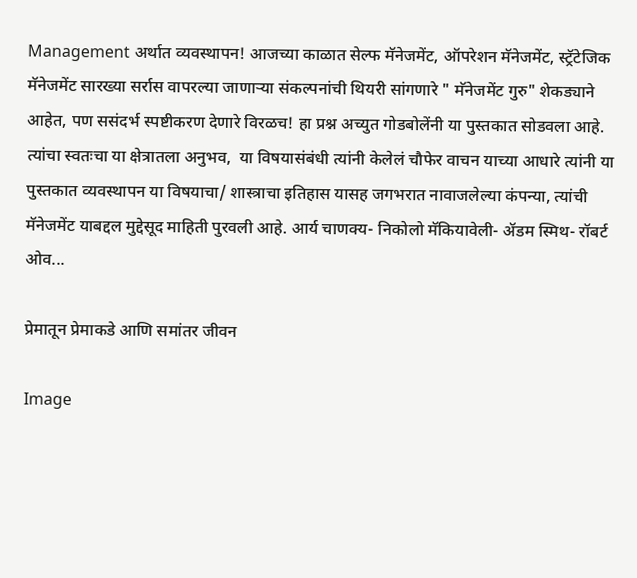Management अर्थात व्यवस्थापन! आजच्या काळात सेल्फ मॅनेजमेंट, ऑपरेशन मॅनेजमेंट, स्ट्रॅटेजिक मॅनेजमेंट सारख्या सर्रास वापरल्या जाणाऱ्या संकल्पनांची थियरी सांगणारे " मॅनेजमेंट गुरु" शेकड्याने आहेत, पण ससंदर्भ स्पष्टीकरण देणारे विरळच! हा प्रश्न अच्युत गोडबोलेंनी या पुस्तकात सोडवला आहे. त्यांचा स्वतःचा या क्षेत्रातला अनुभव,  या विषयासंबंधी त्यांनी केलेलं चौफेर वाचन याच्या आधारे त्यांनी या पुस्तकात व्यवस्थापन या विषयाचा/ शास्त्राचा इतिहास यासह जगभरात नावाजलेल्या कंपन्या, त्यांची मॅनेजमेंट याबद्दल मुद्देसूद माहिती पुरवली आहे. आर्य चाणक्य- निकोलो मॅकियावेली- ॲडम स्मिथ- रॉबर्ट ओव...

प्रेमातून प्रेमाकडे आणि समांतर जीवन

Image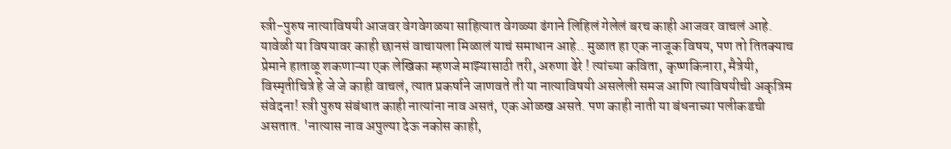स्त्री-पुरुष नात्याविषयी आजवर वेगवेगळया साहित्यात वेगळ्या ढंगाने लिहिलं गेलेलं बरच काही आजवर वाचलं आहे. यावेळी या विषयावर काही छानसं वाचायला मिळालं याचं समाधान आहे.. मुळात हा एक नाजूक विषय, पण तो तितक्याच प्रेमाने हाताळू शकणाऱ्या एक लेखिका म्हणजे माझ्यासाठी तरी, अरुणा ढेरे ! त्यांच्या कविता, कृष्णकिनारा, मैत्रेयी, विस्मृतीचित्रे हे जे जे काही वाचलं, त्यात प्रकर्षाने जाणवते ती या नात्याविषयी असलेली समज आणि त्याविषयीची अकृत्रिम संवेदना! स्त्री पुरुष संबंधात काही नात्यांना नाव असतं, एक ओळख असते. पण काही नाती या बंधनाच्या पलीकडची असतात. 'नात्यास नाव अपुल्या देऊ नकोस काही,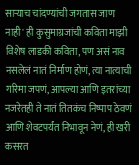साऱ्याच चांदण्यांची जगतास जाण नाही' ही कुसुमाग्रजांची कविता माझी विशेष लाडकी कविता, पण असं नाव नसलेलं नातं निर्माण होणं, त्या नात्याची गरिमा जपणं, आपल्या आणि इतरांच्या नजरेतही ते नातं तितकंच निष्पाप ठेवणं आणि शेवटपर्यंत निभावून नेणं, ही खरी कसरत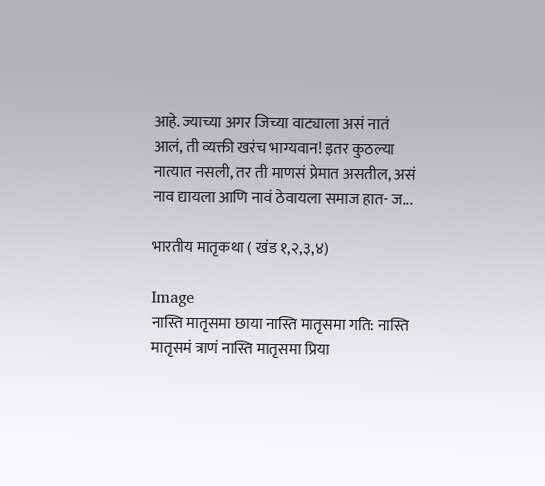आहे. ज्याच्या अगर जिच्या वाट्याला असं नातं आलं, ती व्यक्ती खरंच भाग्यवान! इतर कुठल्या नात्यात नसली, तर ती माणसं प्रेमात असतील, असं नाव द्यायला आणि नावं ठेवायला समाज हात- ज...

भारतीय मातृकथा ( खंड १,२,३,४)

Image
नास्ति मातृसमा छाया नास्ति मातृसमा गति: नास्ति मातृसमं त्राणं नास्ति मातृसमा प्रिया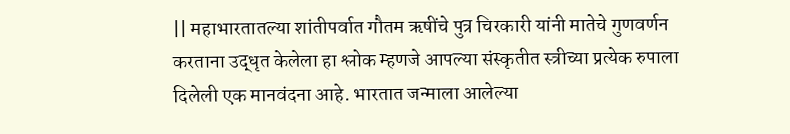|| महाभारतातल्या शांतीपर्वात गौतम ऋषींचे पुत्र चिरकारी यांनी मातेचे गुणवर्णन करताना उद्धृत केलेला हा श्लोक म्हणजे आपल्या संस्कृतीत स्त्रीच्या प्रत्येक रुपाला दिलेली एक मानवंदना आहे. भारतात जन्माला आलेल्या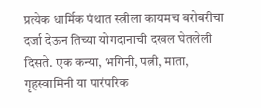प्रत्येक धार्मिक पंथात स्त्रीला कायमच बरोबरीचा दर्जा देऊन तिच्या योगदानाची दखल घेतलेली दिसते. एक कन्या, भगिनी, पत्नी, माता, गृहस्वामिनी या पारंपरिक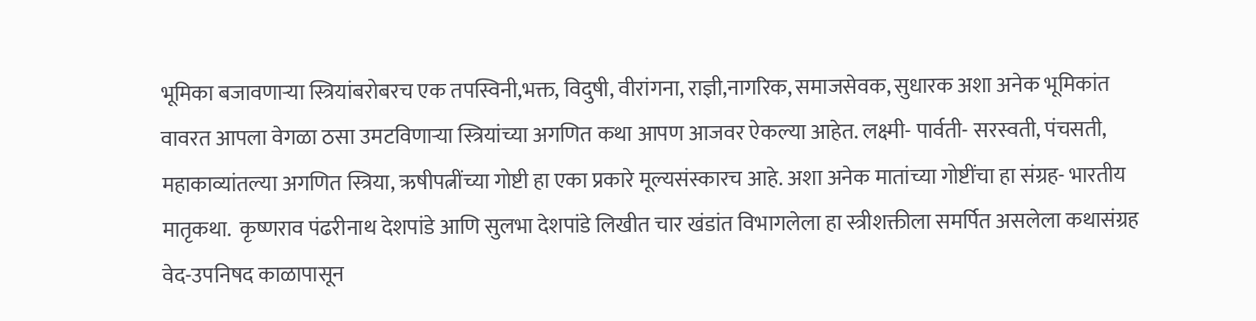भूमिका बजावणाऱ्या स्त्रियांबरोबरच एक तपस्विनी,भक्त, विदुषी, वीरांगना, राज्ञी,नागरिक, समाजसेवक, सुधारक अशा अनेक भूमिकांत वावरत आपला वेगळा ठसा उमटविणाऱ्या स्त्रियांच्या अगणित कथा आपण आजवर ऐकल्या आहेत. लक्ष्मी- पार्वती- सरस्वती, पंचसती, महाकाव्यांतल्या अगणित स्त्रिया, ऋषीपत्नींच्या गोष्टी हा एका प्रकारे मूल्यसंस्कारच आहे. अशा अनेक मातांच्या गोष्टींचा हा संग्रह- भारतीय मातृकथा.  कृष्णराव पंढरीनाथ देशपांडे आणि सुलभा देशपांडे लिखीत चार खंडांत विभागलेला हा स्त्रीशक्तीला समर्पित असलेला कथासंग्रह वेद-उपनिषद काळापासून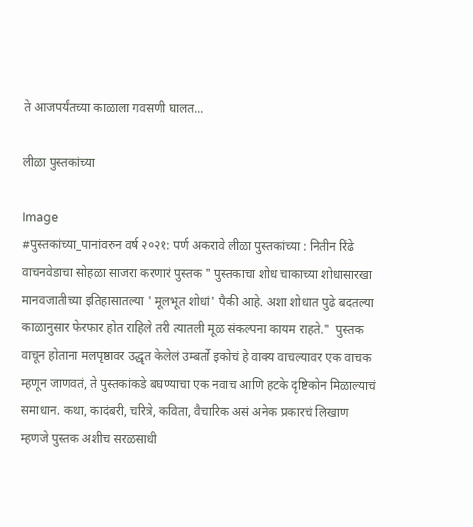ते आजपर्यंतच्या काळाला गवसणी घालत...

लीळा पुस्तकांच्या

Image
#पुस्तकांच्या_पानांवरुन वर्ष २०२१: पर्ण अकरावे लीळा पुस्तकांच्या : नितीन रिंढे वाचनवेडाचा सोहळा साजरा करणारं पुस्तक " पुस्तकाचा शोध चाकाच्या शोधासारखा मानवजातीच्या इतिहासातल्या ' मूलभूत शोधां' पैकी आहे. अशा शोधात पुढे बदतल्या काळानुसार फेरफार होत राहिले तरी त्यातली मूळ संकल्पना कायम राहते."  पुस्तक वाचून होताना मलपृष्ठावर उद्धृत केलेलं उम्बर्तो इकोचं हे वाक्य वाचल्यावर एक वाचक म्हणून जाणवतं, ते पुस्तकांकडे बघण्याचा एक नवाच आणि हटके दृष्टिकोन मिळाल्याचं समाधान. कथा, कादंबरी, चरित्रे, कविता, वैचारिक असं अनेक प्रकारचं लिखाण म्हणजे पुस्तक अशीच सरळसाधी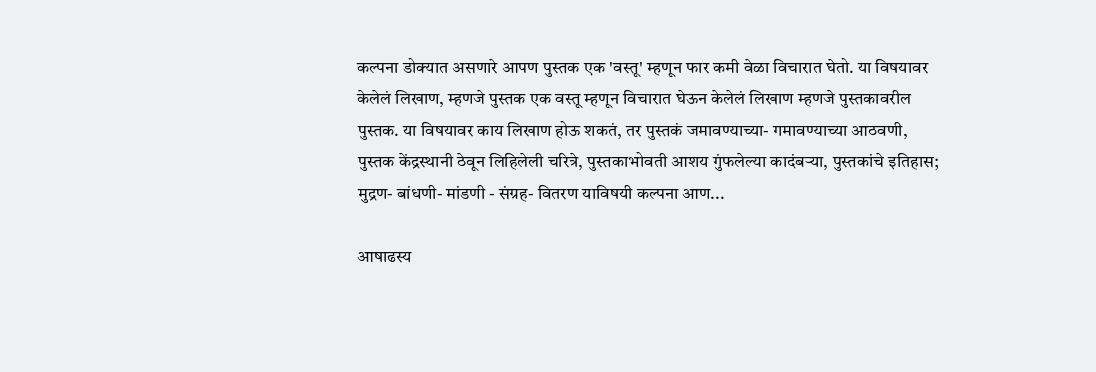कल्पना डोक्यात असणारे आपण पुस्तक एक 'वस्तू' म्हणून फार कमी वेळा विचारात घेतो. या विषयावर केलेलं लिखाण, म्हणजे पुस्तक एक वस्तू म्हणून विचारात घेऊन केलेलं लिखाण म्हणजे पुस्तकावरील पुस्तक. या विषयावर काय लिखाण होऊ शकतं, तर पुस्तकं जमावण्याच्या- गमावण्याच्या आठवणी, पुस्तक केंद्रस्थानी ठेवून लिहिलेली चरित्रे, पुस्तकाभोवती आशय गुंफलेल्या कादंबऱ्या, पुस्तकांचे इतिहास; मुद्रण- बांधणी- मांडणी - संग्रह- वितरण याविषयी कल्पना आण...

आषाढस्य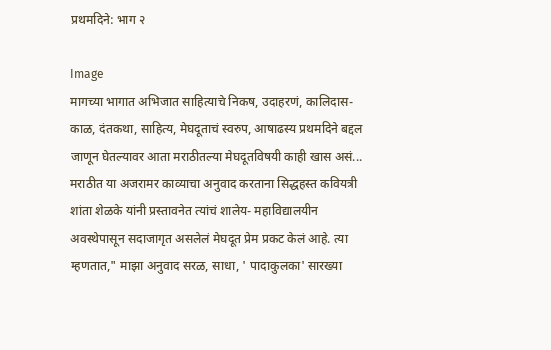प्रथमदिने: भाग २

Image
मागच्या भागात अभिजात साहित्याचे निकष, उदाहरणं, कालिदास- काळ, दंतकथा, साहित्य, मेघदूताचं स्वरुप, आषाढस्य प्रथमदिने बद्दल जाणून घेतल्यावर आता मराठीतल्या मेघदूतविषयी काही खास असं... मराठीत या अजरामर काव्याचा अनुवाद करताना सिद्धहस्त कवियत्री शांता शेळके यांनी प्रस्तावनेत त्यांचं शालेय- महाविद्यालयीन अवस्थेपासून सदाजागृत असलेलं मेघदूत प्रेम प्रकट केलं आहे. त्या म्हणतात," माझा अनुवाद सरळ, साधा, ' पादाकुलका' सारख्या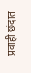प्रवाही छंदात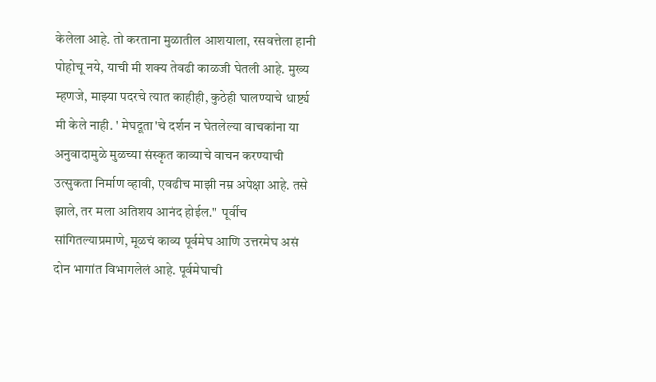केलेला आहे. तो करताना मुळातील आशयाला, रसवत्तेला हानी पोहोचू नये, याची मी शक्य तेवढी काळजी घेतली आहे. मुख्य म्हणजे, माझ्या पदरचे त्यात काहीही, कुठेही घालण्याचे धार्ष्ट्य मी केले नाही. ' मेघदूता'चे दर्शन न घेतलेल्या वाचकांना या अनुवादामुळे मुळच्या संस्कृत काव्याचे वाचन करण्याची उत्सुकता निर्माण व्हावी, एवढीच माझी नम्र अपेक्षा आहे. तसे झाले, तर मला अतिशय आनंद होईल."  पूर्वीच सांगितल्याप्रमाणे, मूळचं काव्य पूर्वमेघ आणि उत्तरमेघ असं दोन भागांत विभागलेलं आहे. पूर्वमेघाची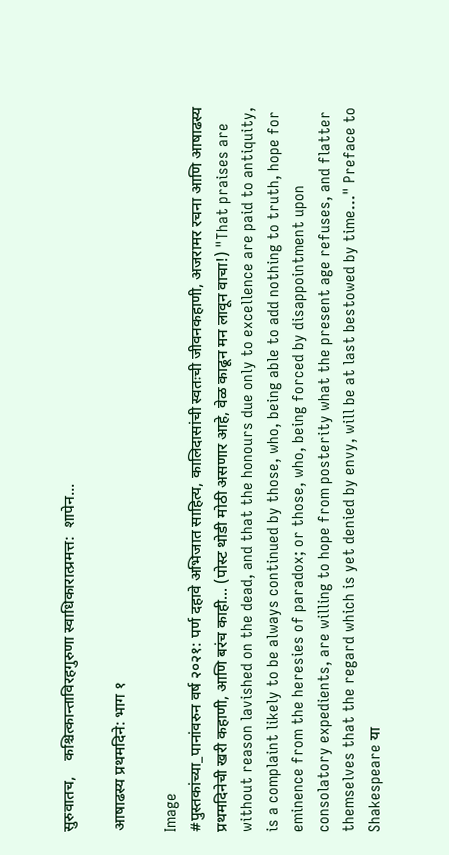सुरुवातच,    कश्चित्कान्ताविरहगुरुणा स्वाधिकारात्प्रमत्त:  शापेन...

आषाढस्य प्रथमदिने: भाग १

Image
#पुस्तकांच्या_पानांवरुन वर्ष २०२१: पर्ण दहावे अभिजात साहित्य, कालिदासांची स्वतःची जीवनकहाणी, अजरामर रचना आणि आषाढस्य प्रथमदिनेची खरी कहाणी, आणि बरंच काही... (पोस्ट थोडी मोठी असणार आहे, वेळ काढून मन लावून वाचा!) "That praises are without reason lavished on the dead, and that the honours due only to excellence are paid to antiquity, is a complaint likely to be always continued by those, who, being able to add nothing to truth, hope for eminence from the heresies of paradox; or those, who, being forced by disappointment upon consolatory expedients, are willing to hope from posterity what the present age refuses, and flatter themselves that the regard which is yet denied by envy, will be at last bestowed by time..." Preface to Shakespeare या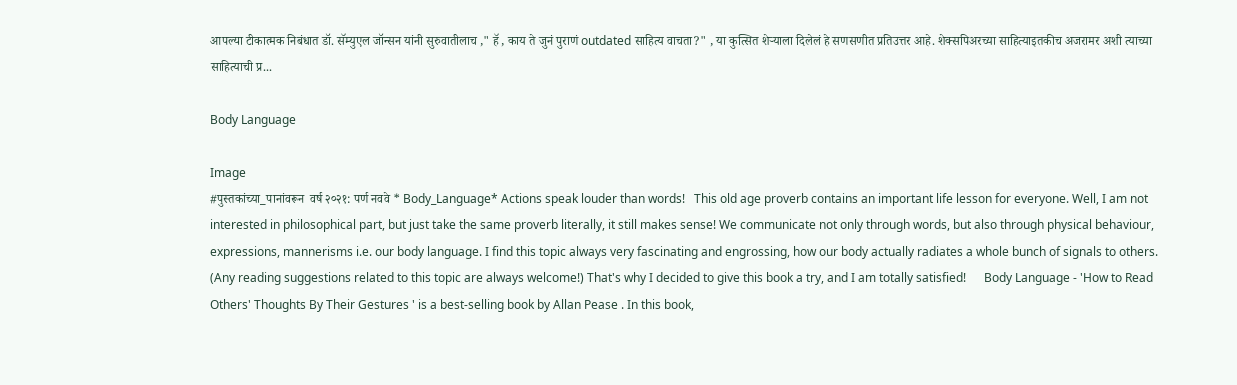आपल्या टीकात्मक निबंधात डॉ. सॅम्युएल जॉन्सन यांनी सुरुवातीलाच ," हॅ , काय ते जुनं पुराणं outdated साहित्य वाचता?" , या कुत्सित शेऱ्याला दिलेलं हे सणसणीत प्रतिउत्तर आहे. शेक्सपिअरच्या साहित्याइतकीच अजरामर अशी त्याच्या साहित्याची प्र...

Body Language

Image
#पुस्तकांच्या_पानांवरून  वर्ष २०२१: पर्ण नववे * Body_Language* Actions speak louder than words!   This old age proverb contains an important life lesson for everyone. Well, I am not interested in philosophical part, but just take the same proverb literally, it still makes sense! We communicate not only through words, but also through physical behaviour, expressions, mannerisms i.e. our body language. I find this topic always very fascinating and engrossing, how our body actually radiates a whole bunch of signals to others. (Any reading suggestions related to this topic are always welcome!) That's why I decided to give this book a try, and I am totally satisfied!      Body Language - 'How to Read Others' Thoughts By Their Gestures ' is a best-selling book by Allan Pease . In this book,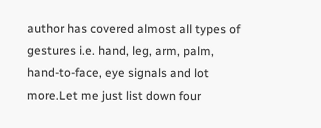author has covered almost all types of gestures i.e. hand, leg, arm, palm, hand-to-face, eye signals and lot more.Let me just list down four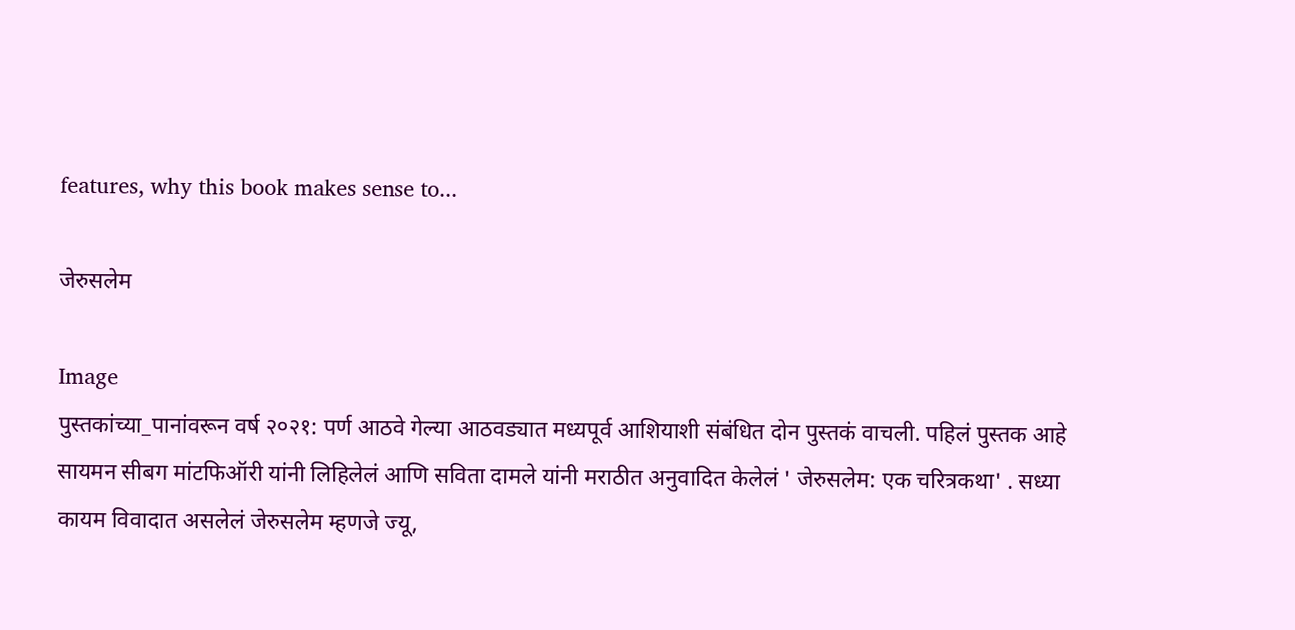features, why this book makes sense to...

जेरुसलेम

Image
पुस्तकांच्या_पानांवरून वर्ष २०२१: पर्ण आठवे गेल्या आठवड्यात मध्यपूर्व आशियाशी संबंधित दोन पुस्तकं वाचली. पहिलं पुस्तक आहे सायमन सीबग मांटफिऑरी यांनी लिहिलेलं आणि सविता दामले यांनी मराठीत अनुवादित केलेलं ' जेरुसलेम: एक चरित्रकथा' . सध्या कायम विवादात असलेलं जेरुसलेम म्हणजे ज्यू,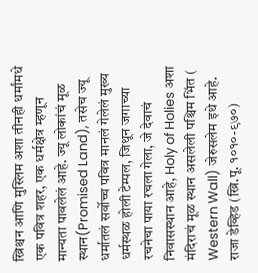ख्रिश्चन आणि मुस्लिम अशा तीनही धर्मांमधे एक पवित्र शहर, एक धर्मक्षेत्र म्हणून मान्यता पावलेलं आहे. ज्यू लोकांचं मूळ स्थान(Promised Land), तसेच ज्यू धर्मातलं सर्वोच्च पवित्र मानलं गेलेलं मुख्य धर्मस्थळ होली टेम्पल, जिथून जगाच्या रचनेचा पाया रचला गेला, जे देवाचं निवासस्थान आहे, Holy of Holies अशा मंदिराचं मूळ स्थान असलेली पश्चिम भिंत ( Western Wall) जेरुसलेम इथे आहे. राजा डेव्हिड (ख्रि.पू. १०१०-९७०)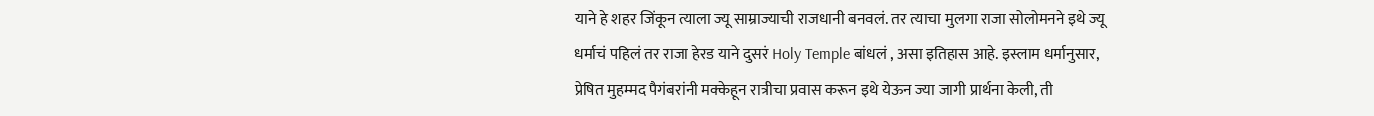याने हे शहर जिंकून त्याला ज्यू साम्राज्याची राजधानी बनवलं. तर त्याचा मुलगा राजा सोलोमनने इथे ज्यू धर्माचं पहिलं तर राजा हेरड याने दुसरं Holy Temple बांधलं , असा इतिहास आहे. इस्लाम धर्मानुसार, प्रेषित मुहम्मद पैगंबरांनी मक्केहून रात्रीचा प्रवास करून इथे येऊन ज्या जागी प्रार्थना केली, ती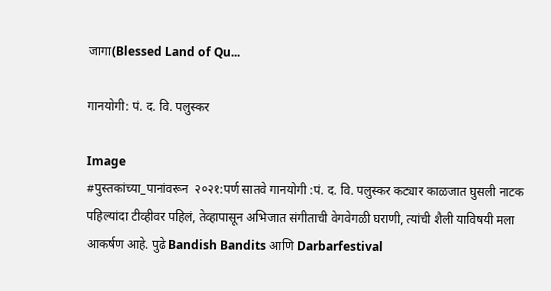जागा(Blessed Land of Qu...

गानयोगी: पं. द. वि. पलुस्कर

Image
#पुस्तकांच्या_पानांवरून  २०२१:पर्ण सातवे गानयोगी :पं. द. वि. पलुस्कर कट्यार काळजात घुसली नाटक पहिल्यांदा टीव्हीवर पहिलं, तेव्हापासून अभिजात संगीताची वेगवेगळी घराणी, त्यांची शैली याविषयी मला आकर्षण आहे. पुढे Bandish Bandits आणि Darbarfestival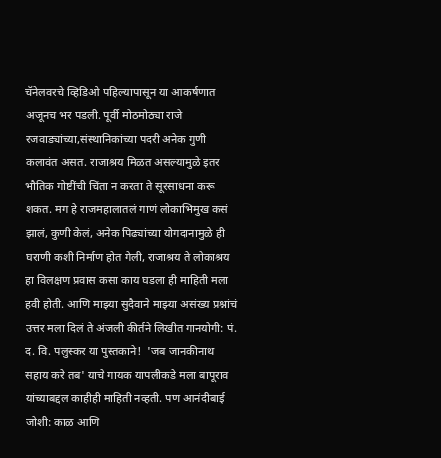चॅनेलवरचे व्हिडिओ पहिल्यापासून या आकर्षणात अजूनच भर पडली. पूर्वी मोठमोठ्या राजे रजवाड्यांच्या,संस्थानिकांच्या पदरी अनेक गुणी कलावंत असत. राजाश्रय मिळत असल्यामुळे इतर भौतिक गोष्टींची चिंता न करता ते सूरसाधना करू शकत. मग हे राजमहालातलं गाणं लोकाभिमुख कसं झालं, कुणी केलं, अनेक पिढ्यांच्या योगदानामुळे ही घराणी कशी निर्माण होत गेली, राजाश्रय ते लोकाश्रय हा विलक्षण प्रवास कसा काय घडला ही माहिती मला हवी होती. आणि माझ्या सुदैवाने माझ्या असंख्य प्रश्नांचं उत्तर मला दिलं ते अंजली कीर्तने लिखीत गानयोगी: पं. द. वि. पलुस्कर या पुस्तकाने!  'जब जानकीनाथ सहाय करे तब' याचे गायक यापलीकडे मला बापूराव यांच्याबद्दल काहीही माहिती नव्हती. पण आनंदीबाई जोशी: काळ आणि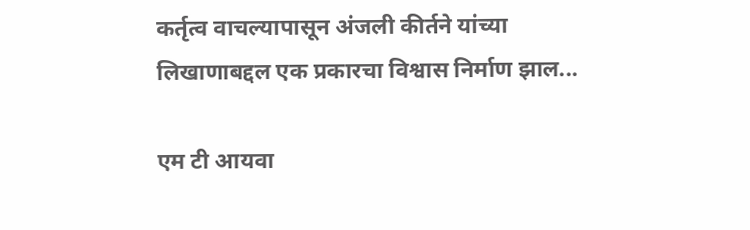कर्तृत्व वाचल्यापासून अंजली कीर्तने यांच्या लिखाणाबद्दल एक प्रकारचा विश्वास निर्माण झाल...

एम टी आयवा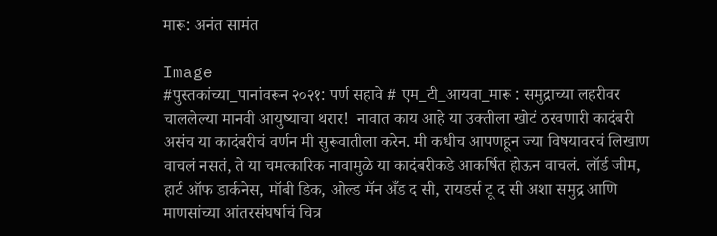मारू: अनंत सामंत

Image
#पुस्तकांच्या_पानांवरून २०२१: पर्ण सहावे # एम_टी_आयवा_मारू : समुद्राच्या लहरीवर चाललेल्या मानवी आयुष्याचा थरार!  नावात काय आहे या उक्तीला खोटं ठरवणारी कादंबरी असंच या कादंबरीचं वर्णन मी सुरूवातीला करेन. मी कधीच आपणहून ज्या विषयावरचं लिखाण वाचलं नसतं, ते या चमत्कारिक नावामुळे या कादंबरीकडे आकर्षित होऊन वाचलं. लॉर्ड जीम, हार्ट ऑफ डार्कनेस, मॉबी डिक, ओल्ड मॅन अँड द सी, रायडर्स टू द सी अशा समुद्र आणि माणसांच्या आंतरसंघर्षाचं चित्र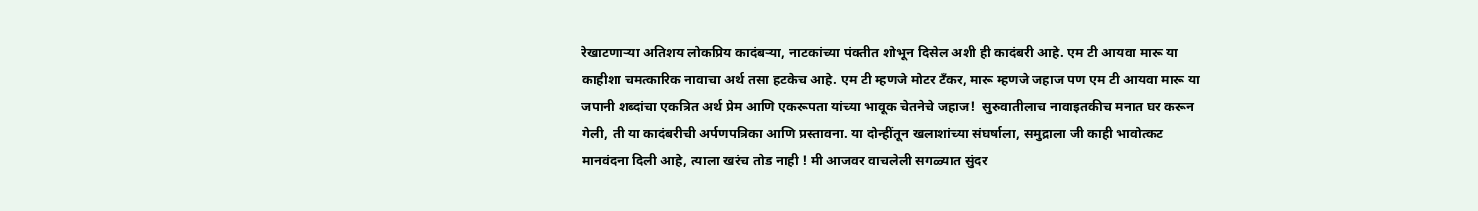रेखाटणाऱ्या अतिशय लोकप्रिय कादंबऱ्या, नाटकांच्या पंक्तीत शोभून दिसेल अशी ही कादंबरी आहे. एम टी आयवा मारू या काहीशा चमत्कारिक नावाचा अर्थ तसा हटकेच आहे. एम टी म्हणजे मोटर टँकर, मारू म्हणजे जहाज पण एम टी आयवा मारू या जपानी शब्दांचा एकत्रित अर्थ प्रेम आणि एकरूपता यांच्या भावूक चेतनेचे जहाज!  सुरुवातीलाच नावाइतकीच मनात घर करून गेली, ती या कादंबरीची अर्पणपत्रिका आणि प्रस्तावना. या दोन्हींतून खलाशांच्या संघर्षाला, समुद्राला जी काही भावोत्कट मानवंदना दिली आहे, त्याला खरंच तोड नाही ! मी आजवर वाचलेली सगळ्यात सुंदर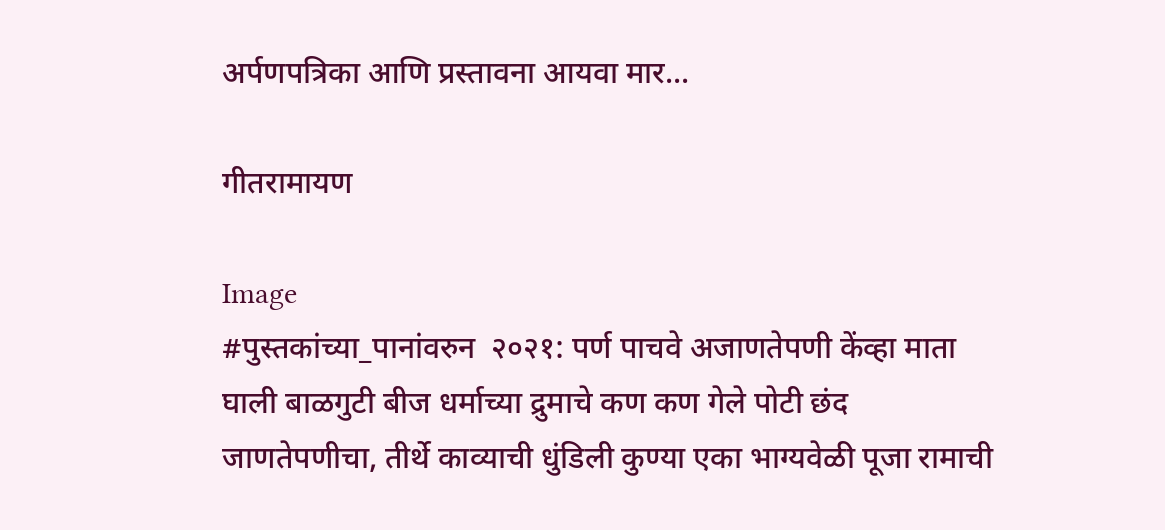अर्पणपत्रिका आणि प्रस्तावना आयवा मार...

गीतरामायण

Image
#पुस्तकांच्या_पानांवरुन  २०२१: पर्ण पाचवे अजाणतेपणी केंव्हा माता घाली बाळगुटी बीज धर्माच्या द्रुमाचे कण कण गेले पोटी छंद जाणतेपणीचा, तीर्थे काव्याची धुंडिली कुण्या एका भाग्यवेळी पूजा रामाची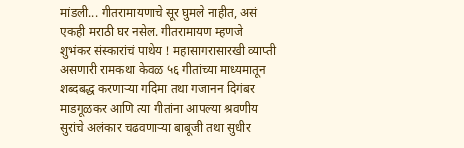मांडली... गीतरामायणाचे सूर घुमले नाहीत, असं एकही मराठी घर नसेल. गीतरामायण म्हणजे शुभंकर संस्कारांचं पाथेय ! महासागरासारखी व्याप्ती असणारी रामकथा केवळ ५६ गीतांच्या माध्यमातून शब्दबद्ध करणाऱ्या गदिमा तथा गजानन दिगंबर माडगूळकर आणि त्या गीतांना आपल्या श्रवणीय सुरांचे अलंकार चढवणाऱ्या बाबूजी तथा सुधीर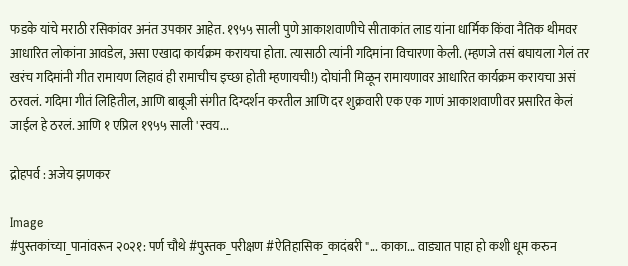फडके यांचे मराठी रसिकांवर अनंत उपकार आहेत. १९५५ साली पुणे आकाशवाणीचे सीताकांत लाड यांना धार्मिक किंवा नैतिक थीमवर आधारित लोकांना आवडेल, असा एखादा कार्यक्रम करायचा होता. त्यासाठी त्यांनी गदिमांना विचारणा केली. (म्हणजे तसं बघायला गेलं तर खरंच गदिमांनी गीत रामायण लिहावं ही रामाचीच इच्छा होती म्हणायची!) दोघांनी मिळून रामायणावर आधारित कार्यक्रम करायचा असं ठरवलं. गदिमा गीतं लिहितील, आणि बाबूजी संगीत दिग्दर्शन करतील आणि दर शुक्रवारी एक एक गाणं आकाशवाणीवर प्रसारित केलं जाईल हे ठरलं. आणि १ एप्रिल १९५५ साली 'स्वय...

द्रोहपर्व : अजेय झणकर

Image
#पुस्तकांच्या_पानांवरून २०२१: पर्ण चौथे #पुस्तक_परीक्षण #ऐतिहासिक_कादंबरी "... काका... वाड्यात पाहा हो कशी धूम करुन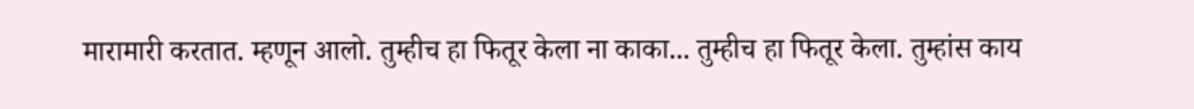मारामारी करतात. म्हणून आलो. तुम्हीच हा फितूर केला ना काका... तुम्हीच हा फितूर केला. तुम्हांस काय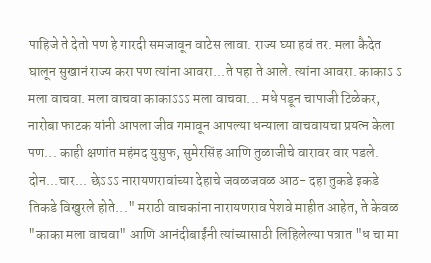पाहिजे ते देतो पण हे गारदी समजावून वाटेस लावा. राज्य घ्या हवं तर. मला कैदेत घालून सुखानं राज्य करा पण त्यांना आवरा...ते पहा ते आले. त्यांना आवरा. काकाऽ ऽ मला वाचवा. मला वाचवा काकाऽऽऽ मला वाचवा... मधे पडून चापाजी टिळेकर, नारोबा फाटक यांनी आपला जीव गमावून आपल्या धन्याला वाचवायचा प्रयत्न केला पण... काही क्षणांत महंमद युसुफ, सुमेरसिंह आणि तुळाजीचे वारावर वार पडले. दोन...चार... छेऽऽऽ नारायणरावांच्या देहाचे जवळजवळ आठ- दहा तुकडे इकडे तिकडे विखुरले होते..." मराठी वाचकांना नारायणराव पेशवे माहीत आहेत, ते केवळ "काका मला वाचवा" आणि आनंदीबाईंनी त्यांच्यासाठी लिहिलेल्या पत्रात "ध चा मा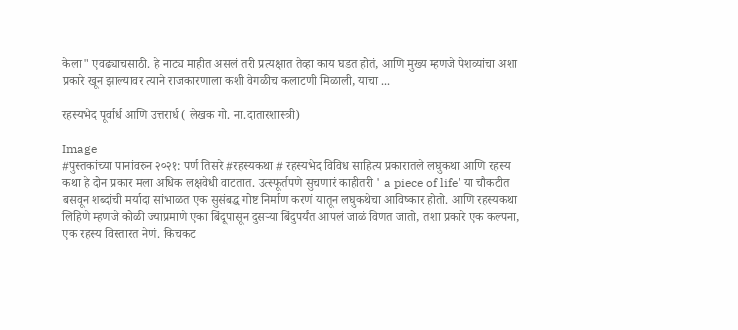केला" एवढ्याचसाठी. हे नाट्य माहीत असलं तरी प्रत्यक्षात तेव्हा काय घडत होतं, आणि मुख्य म्हणजे पेशव्यांचा अशा प्रकारे खून झाल्यावर त्याने राजकारणाला कशी वेगळीच कलाटणी मिळाली, याचा ...

रहस्यभेद पूर्वार्ध आणि उत्तरार्ध ( लेखक गो. ना.दातारशास्त्री)

Image
#पुस्तकांच्या पानांवरुन २०२१: पर्ण तिसरे #रहस्यकथा # रहस्यभेद विविध साहित्य प्रकारातले लघुकथा आणि रहस्य कथा हे दोन प्रकार मला अधिक लक्षवेधी वाटतात. उत्स्फूर्तपणे सुचणारं काहीतरी ' a piece of life' या चौकटीत बसवून शब्दांची मर्यादा सांभाळत एक सुसंबद्ध गोष्ट निर्माण करणं यातून लघुकथेचा आविष्कार होतो. आणि रहस्यकथा लिहिणे म्हणजे कोळी ज्याप्रमाणे एका बिंदूपासून दुसऱ्या बिंदुपर्यंत आपलं जाळं विणत जातो, तशा प्रकारे एक कल्पना, एक रहस्य विस्तारत नेणं. किचकट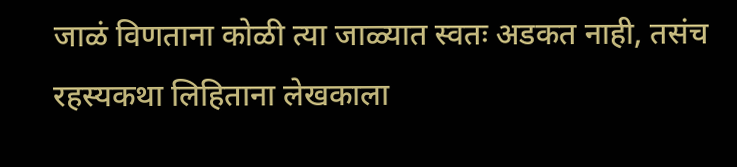जाळं विणताना कोळी त्या जाळ्यात स्वतः अडकत नाही, तसंच रहस्यकथा लिहिताना लेखकाला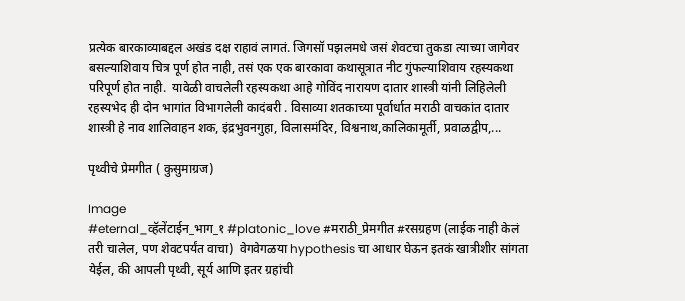प्रत्येक बारकाव्याबद्दल अखंड दक्ष राहावं लागतं. जिगसॉ पझलमधे जसं शेवटचा तुकडा त्याच्या जागेवर बसल्याशिवाय चित्र पूर्ण होत नाही, तसं एक एक बारकावा कथासूत्रात नीट गुंफल्याशिवाय रहस्यकथा परिपूर्ण होत नाही.  यावेळी वाचलेली रहस्यकथा आहे गोविंद नारायण दातार शास्त्री यांनी लिहिलेली रहस्यभेद ही दोन भागांत विभागलेली कादंबरी . विसाव्या शतकाच्या पूर्वार्धात मराठी वाचकांत दातार शास्त्री हे नाव शालिवाहन शक, इंद्रभुवनगुहा, विलासमंदिर, विश्वनाथ,कालिकामूर्ती, प्रवाळद्वीप,...

पृथ्वीचे प्रेमगीत ( कुसुमाग्रज)

Image
#eternal_व्हॅलेंटाईन_भाग_१ #platonic_love #मराठी_प्रेमगीत #रसग्रहण (लाईक नाही केलं तरी चालेल, पण शेवटपर्यंत वाचा)  वेगवेगळया hypothesis चा आधार घेऊन इतकं खात्रीशीर सांगता येईल, की आपली पृथ्वी, सूर्य आणि इतर ग्रहांची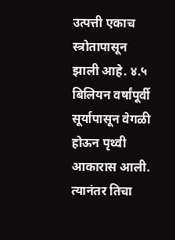उत्पत्ती एकाच स्त्रोतापासून झाली आहे. ४.५ बिलियन वर्षांपूर्वी सूर्यापासून वेगळी होऊन पृथ्वी आकारास आली. त्यानंतर तिचा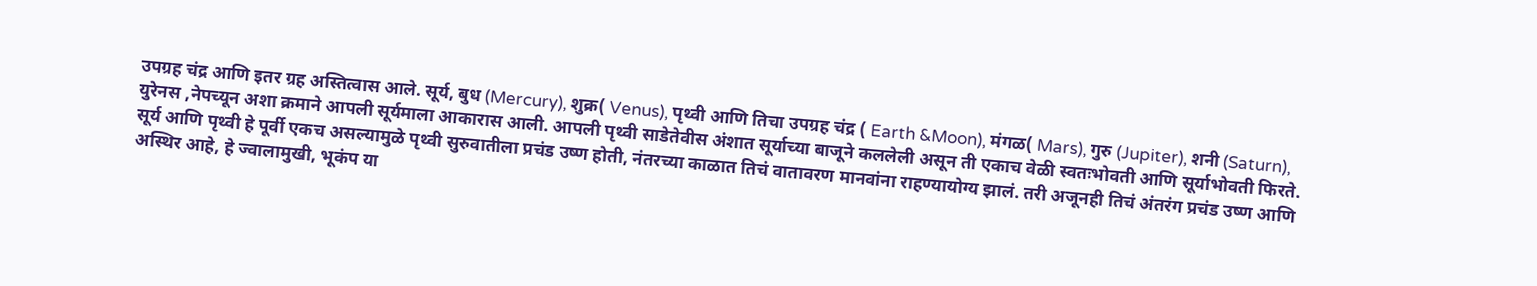उपग्रह चंद्र आणि इतर ग्रह अस्तित्वास आले. सूर्य, बुध (Mercury), शुक्र( Venus), पृथ्वी आणि तिचा उपग्रह चंद्र ( Earth &Moon), मंगळ( Mars), गुरु (Jupiter), शनी (Saturn), युरेनस ,नेपच्यून अशा क्रमाने आपली सूर्यमाला आकारास आली. आपली पृथ्वी साडेतेवीस अंशात सूर्याच्या बाजूने कललेली असून ती एकाच वेळी स्वतःभोवती आणि सूर्याभोवती फिरते. सूर्य आणि पृथ्वी हे पूर्वी एकच असल्यामुळे पृथ्वी सुरुवातीला प्रचंड उष्ण होती, नंतरच्या काळात तिचं वातावरण मानवांना राहण्यायोग्य झालं. तरी अजूनही तिचं अंतरंग प्रचंड उष्ण आणि अस्थिर आहे, हे ज्वालामुखी, भूकंप या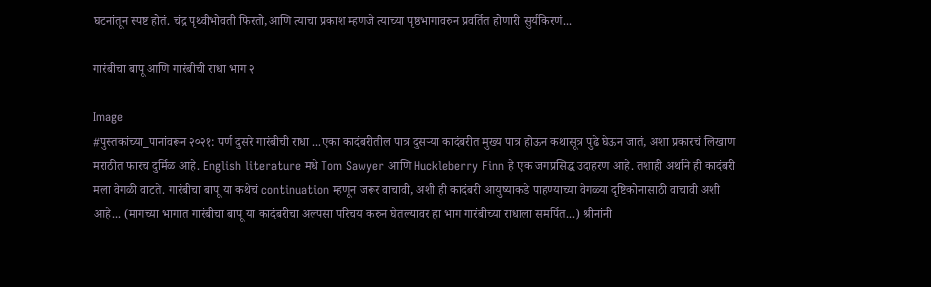घटनांतून स्पष्ट होतं. चंद्र पृथ्वीभोवती फिरतो,आणि त्याचा प्रकाश म्हणजे त्याच्या पृष्ठभागावरुन प्रवर्तित होणारी सुर्यकिरणं...

गारंबीचा बापू आणि गारंबीची राधा भाग २

Image
#पुस्तकांच्या_पानांवरून २०२१: पर्ण दुसरे गारंबीची राधा ...एका कादंबरीतील पात्र दुसऱ्या कादंबरीत मुख्य पात्र होऊन कथासूत्र पुढे घेऊन जातं, अशा प्रकारचं लिखाण मराठीत फारच दुर्मिळ आहे. English literature मधे Tom Sawyer आणि Huckleberry Finn हे एक जगप्रसिद्ध उदाहरण आहे. तशाही अर्थाने ही कादंबरी मला वेगळी वाटते. गारंबीचा बापू या कथेचं continuation म्हणून जरूर वाचावी, अशी ही कादंबरी आयुष्याकडे पाहण्याच्या वेगळ्या दृष्टिकोनासाठी वाचावी अशी आहे... (मागच्या भागात गारंबीचा बापू या कादंबरीचा अल्पसा परिचय करुन घेतल्यावर हा भाग गारंबीच्या राधाला समर्पित...) श्रीनांनी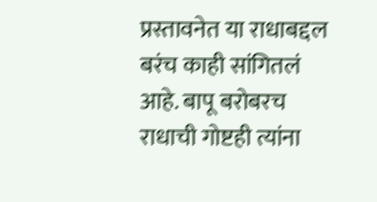प्रस्तावनेत या राधाबद्दल बरंच काही सांगितलं आहे. बापू बरोबरच राधाची गोष्टही त्यांना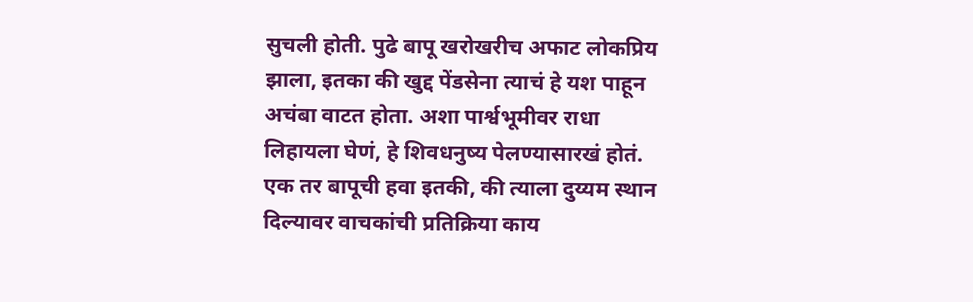सुचली होती. पुढे बापू खरोखरीच अफाट लोकप्रिय झाला, इतका की खुद्द पेंडसेना त्याचं हे यश पाहून अचंबा वाटत होता. अशा पार्श्वभूमीवर राधा लिहायला घेणं, हे शिवधनुष्य पेलण्यासारखं होतं. एक तर बापूची हवा इतकी, की त्याला दुय्यम स्थान दिल्यावर वाचकांची प्रतिक्रिया काय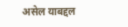असेल याबद्दल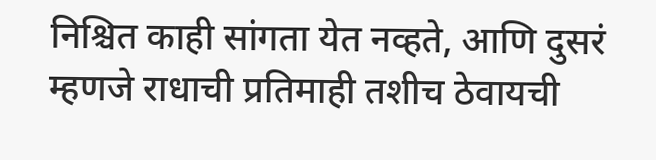निश्चित काही सांगता येत नव्हते, आणि दुसरं म्हणजे राधाची प्रतिमाही तशीच ठेवायची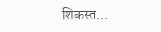शिकस्त...